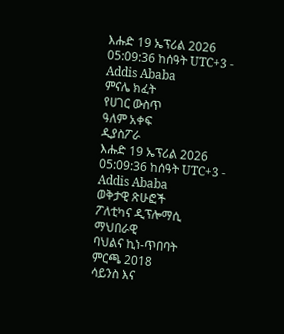እሑድ 19 ኤፕሪል 2026
05:09:36 ከሰዓት UTC+3 - Addis Ababa
ምናሌ ክፈት
የሀገር ውስጥ
ዓለም አቀፍ
ዲያስፖራ
እሑድ 19 ኤፕሪል 2026
05:09:36 ከሰዓት UTC+3 - Addis Ababa
ወቅታዊ ጽሁፎች
ፖለቲካና ዲፕሎማሲ
ማህበራዊ
ባህልና ኪነ-ጥበባት
ምርጫ 2018
ሳይንስ እና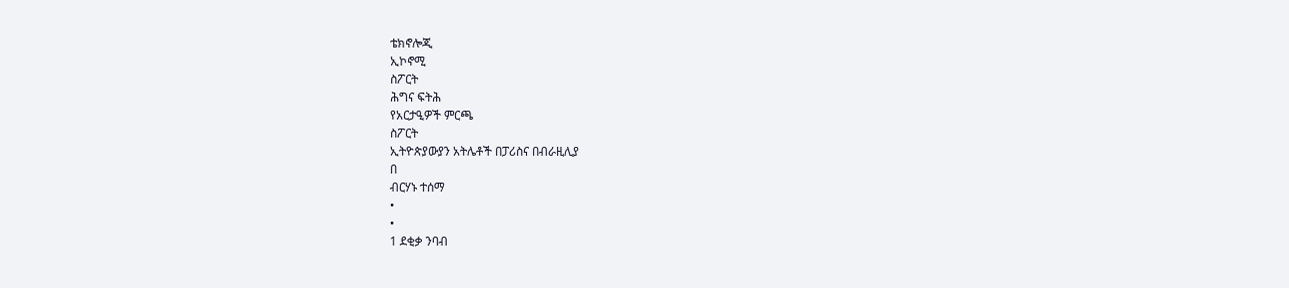ቴክኖሎጂ
ኢኮኖሚ
ስፖርት
ሕግና ፍትሕ
የአርታዒዎች ምርጫ
ስፖርት
ኢትዮጵያውያን አትሌቶች በፓሪስና በብራዚሊያ
በ
ብርሃኑ ተሰማ
•
•
1 ደቂቃ ንባብ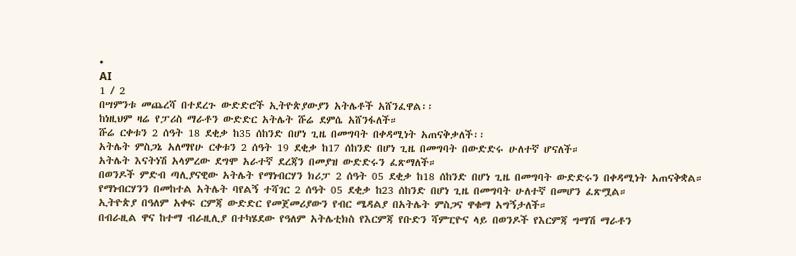•
AI
1 / 2
በሣምንቱ መጨረሻ በተደረጉ ውድድሮች ኢትዮጵያውያን አትሌቶች አሸንፈዋል፡፡
ከነዚህም ዛሬ የፓሪስ ማራቶን ውድድር አትሌት ሹሬ ደምሴ አሸንፋለች።
ሹሬ ርቀቱን 2 ሰዓት 18 ደቂቃ ከ35 ሰከንድ በሆነ ጊዜ በመግባት በቀዳሚነት አጠናቅቃለች፡፡
አትሌት ምስጋኔ አለማየሁ ርቀቱን 2 ሰዓት 19 ደቂቃ ከ17 ሰከንድ በሆነ ጊዜ በመግባት በውድድሩ ሁለተኛ ሆናለች።
አትሌት እናትነሽ አላምረው ደግሞ አራተኛ ደረጃን በመያዝ ውድድሩን ፈጽማለች።
በወንዶች ምድብ ጣሊያናዊው አትሌት የማነብርሃን ክሪፓ 2 ሰዓት 05 ደቂቃ ከ18 ሰከንድ በሆነ ጊዜ በመግባት ውድድሩን በቀዳሚነት አጠናቅቋል።
የማነብርሃንን በመከተል አትሌት ባየልኝ ተሻገር 2 ሰዓት 05 ደቂቃ ከ23 ሰከንድ በሆነ ጊዜ በመግባት ሁለተኛ በመሆን ፈጽሟል።
ኢትዮጵያ በዓለም አቀፍ ርምጃ ውድድር የመጀመሪያውን የብር ሜዳልያ በአትሌት ምስጋና ዋቁማ አግኝታለች።
በብራዚል ዋና ከተማ ብራዚሊያ በተካሄደው የዓለም አትሌቲክስ የእርምጃ የቡድን ሻምፒዮና ላይ በወንዶች የእርምጃ ግማሽ ማራቶን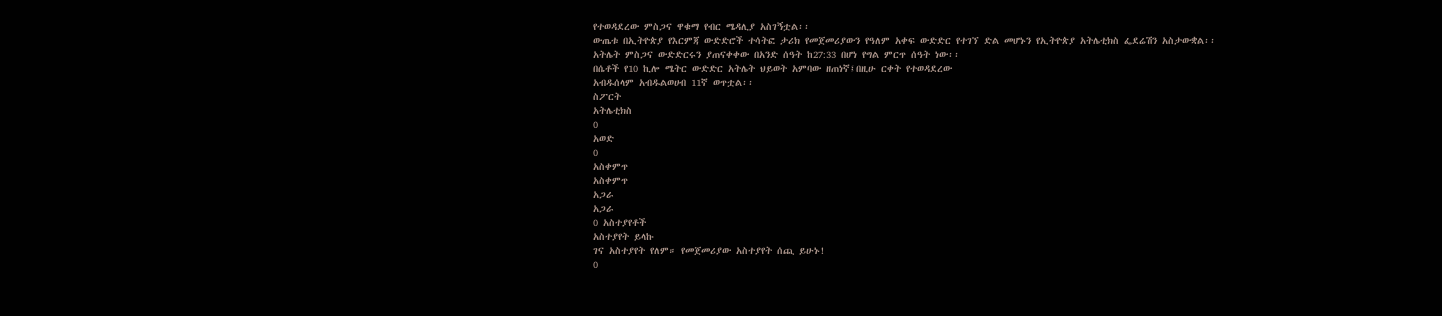የተወዳደረው ምስጋና ዋቁማ የብር ሜዳሊያ አስገኝቷል፡፡
ውጤቱ በኢትዮጵያ የእርምጃ ውድድሮች ተሳትፎ ታሪክ የመጀመሪያውን የዓለም አቀፍ ውድድር የተገኘ ድል መሆኑን የኢትዮጵያ አትሌቲክስ ፌደሬሽን አስታውቋል፡፡
አትሌት ምስጋና ውድድርሩን ያጠናቀቀው በአንድ ሰዓት ከ27:33 በሆነ የግል ምርጥ ሰዓት ነው፡፡
በሴቶች የ10 ኪሎ ሜትር ውድድር አትሌት ህይወት አምባው ዘጠነኛ፤በዚሁ ርቀት የተወዳደረው
አብዱሰላም አብዱልወሀብ 11ኛ ወጥቷል፡፡
ስፖርት
አትሌቲክስ
0
አወድ
0
አስቀምጥ
አስቀምጥ
አጋራ
አጋራ
0 አስተያየቶች
አስተያየት ይላኩ
ገና አስተያየት የለም። የመጀመሪያው አስተያየት ሰጪ ይሁኑ!
0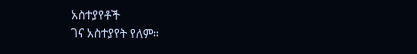አስተያየቶች
ገና አስተያየት የለም።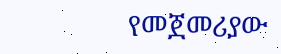የመጀመሪያው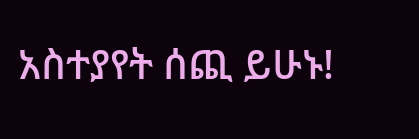አስተያየት ሰጪ ይሁኑ!